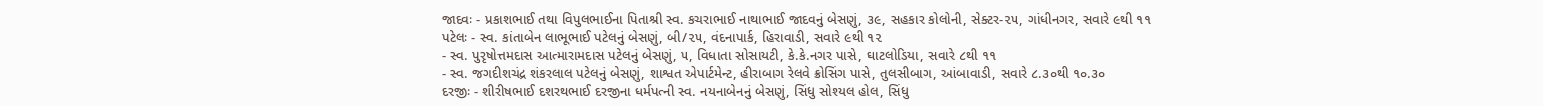જાદવઃ - પ્રકાશભાઈ તથા વિપુલભાઈના પિતાશ્રી સ્વ. કચરાભાઈ નાથાભાઈ જાદવનું બેસણું, ૩૯, સહકાર કોલોની, સેક્ટર-૨૫, ગાંધીનગર, સવારે ૯થી ૧૧
પટેલઃ - સ્વ. કાંતાબેન લાભૂભાઈ પટેલનું બેસણું, બી/૨૫, વંદનાપાર્ક, હિરાવાડી, સવારે ૯થી ૧૨
- સ્વ. પુરૃષોત્તમદાસ આત્મારામદાસ પટેલનું બેસણું, ૫, વિધાતા સોસાયટી, કે.કે.નગર પાસે, ઘાટલોડિયા, સવારે ૮થી ૧૧
- સ્વ. જગદીશચંદ્ર શંકરલાલ પટેલનું બેસણું, શાશ્વત એપાર્ટમેન્ટ, હીરાબાગ રેલવે ક્રોસિંગ પાસે, તુલસીબાગ, આંબાવાડી, સવારે ૮.૩૦થી ૧૦.૩૦
દરજીઃ - શીરીષભાઈ દશરથભાઈ દરજીના ધર્મપત્ની સ્વ. નયનાબેનનું બેસણું, સિંધુ સોશ્યલ હોલ, સિંધુ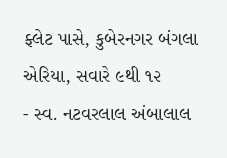ફ્લેટ પાસે, કુબેરનગર બંગલા એરિયા, સવારે ૯થી ૧૨
- સ્વ. નટવરલાલ અંબાલાલ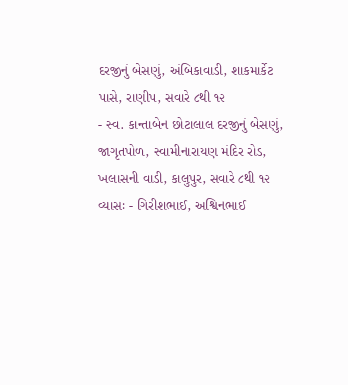દરજીનું બેસણું, અંબિકાવાડી, શાકમાર્કેટ પાસે, રાણીપ, સવારે ૮થી ૧૨
- સ્વ. કાન્તાબેન છોટાલાલ દરજીનું બેસણું, જાગૃતપોળ, સ્વામીનારાયણ મંદિર રોડ, ખલાસની વાડી, કાલુપુર, સવારે ૮થી ૧૨
વ્યાસઃ - ગિરીશભાઈ, અશ્વિનભાઈ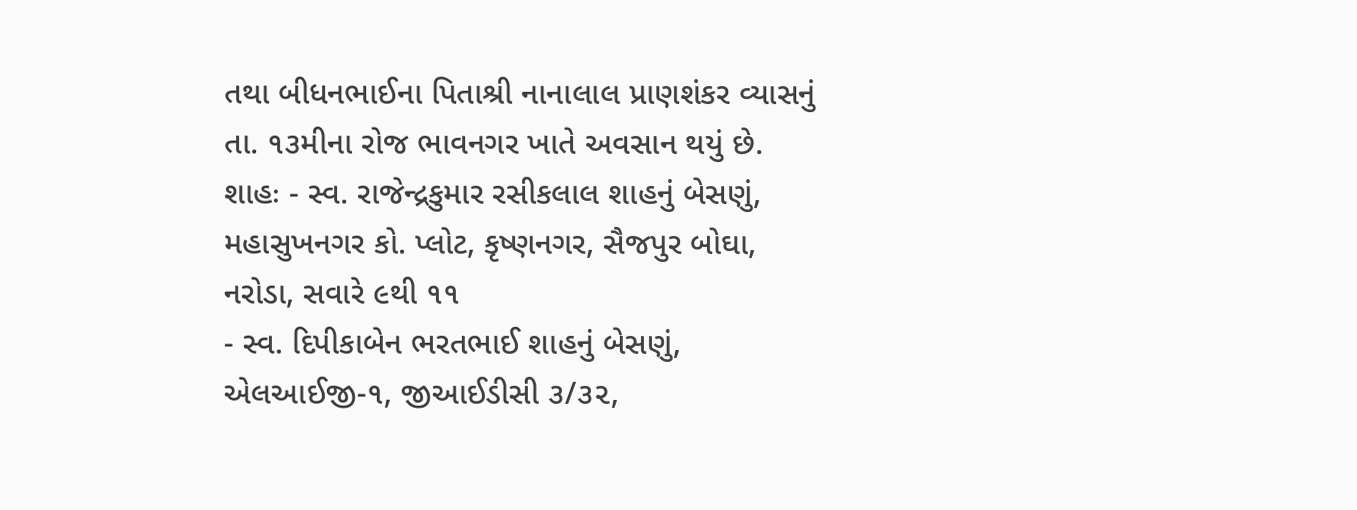તથા બીધનભાઈના પિતાશ્રી નાનાલાલ પ્રાણશંકર વ્યાસનું તા. ૧૩મીના રોજ ભાવનગર ખાતે અવસાન થયું છે.
શાહઃ - સ્વ. રાજેન્દ્રકુમાર રસીકલાલ શાહનું બેસણું, મહાસુખનગર કો. પ્લોટ, કૃષ્ણનગર, સૈજપુર બોઘા, નરોડા, સવારે ૯થી ૧૧
- સ્વ. દિપીકાબેન ભરતભાઈ શાહનું બેસણું, એલઆઈજી-૧, જીઆઈડીસી ૩/૩૨,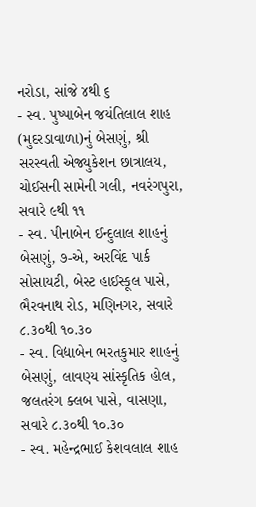નરોડા, સાંજે ૪થી ૬
- સ્વ. પુષ્પાબેન જયંતિલાલ શાહ (મુદરડાવાળા)નું બેસણું, શ્રી સરસ્વતી એજ્યુકેશન છાત્રાલય, ચોઈસની સામેની ગલી, નવરંગપુરા, સવારે ૯થી ૧૧
- સ્વ. પીનાબેન ઈન્દુલાલ શાહનું બેસણું, ૭-એ, અરવિંદ પાર્ક સોસાયટી, બેસ્ટ હાઈસ્કૂલ પાસે, ભૈરવનાથ રોડ, મણિનગર, સવારે ૮.૩૦થી ૧૦.૩૦
- સ્વ. વિદ્યાબેન ભરતકુમાર શાહનું બેસણું, લાવણ્ય સાંસ્કૃતિક હોલ, જલતરંગ ક્લબ પાસે, વાસણા, સવારે ૮.૩૦થી ૧૦.૩૦
- સ્વ. મહેન્દ્રભાઈ કેશવલાલ શાહ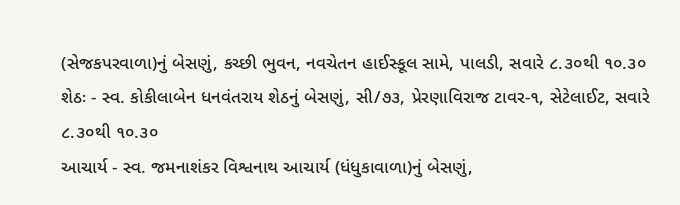(સેજકપરવાળા)નું બેસણું, કચ્છી ભુવન, નવચેતન હાઈસ્કૂલ સામે, પાલડી, સવારે ૮.૩૦થી ૧૦.૩૦
શેઠઃ - સ્વ. કોકીલાબેન ધનવંતરાય શેઠનું બેસણું, સી/૭૩, પ્રેરણાવિરાજ ટાવર-૧, સેટેલાઈટ, સવારે ૮.૩૦થી ૧૦.૩૦
આચાર્ય - સ્વ. જમનાશંકર વિશ્વનાથ આચાર્ય (ધંધુકાવાળા)નું બેસણું,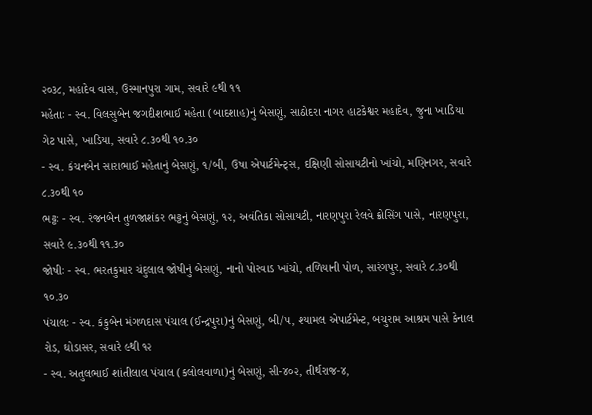૨૦૩૮, મહાદેવ વાસ, ઉસ્માનપુરા ગામ, સવારે ૯થી ૧૧
મહેતાઃ - સ્વ. વિલસુબેન જગદીશભાઈ મહેતા (બાદશાહ)નું બેસણું, સાઠોદરા નાગર હાટકેશ્વર મહાદેવ, જુના ખાડિયા ગેટ પાસે, ખાડિયા, સવારે ૮.૩૦થી ૧૦.૩૦
- સ્વ. કંચનબેન સારાભાઈ મહેતાનું બેસણું, ૧/બી, ઉષા એપાર્ટમેન્ટ્સ, દક્ષિણી સોસાયટીનો ખાંચો, મણિનગર, સવારે ૮.૩૦થી ૧૦
ભટ્ટઃ - સ્વ. રંજનબેન તુળજાશંકર ભટ્ટનું બેસણું, ૧૨, અવંતિકા સોસાયટી, નારણપુરા રેલવે ક્રોસિંગ પાસે, નારણપુરા, સવારે ૯.૩૦થી ૧૧.૩૦
જોષીઃ - સ્વ. ભરતકુમાર ચંદુલાલ જોષીનું બેસણું, નાનો પોરવાડ ખાંચો, તળિયાની પોળ, સારંગપુર, સવારે ૮.૩૦થી ૧૦.૩૦
પંચાલઃ - સ્વ. કંકુબેન મંગળદાસ પંચાલ (ઈન્દ્રપુરા)નું બેસણું, બી/૫, શ્યામલ એપાર્ટમેન્ટ, બચુરામ આશ્રમ પાસે કેનાલ રોડ, ઘોડાસર, સવારે ૯થી ૧૨
- સ્વ. અતુલભાઈ શાંતીલાલ પંચાલ (કલોલવાળા)નું બેસણું, સી-૪૦૨, તીર્થરાજ-૪,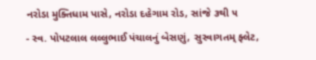નરોડા મુક્તિધામ પાસે, નરોડા દહેગામ રોડ, સાંજે ૩થી ૫
- સ્વ. પોપટલાલ લલ્લુભાઈ પંચાલનું બેસણું, સુસ્વાગતમ્ ફ્લેટ,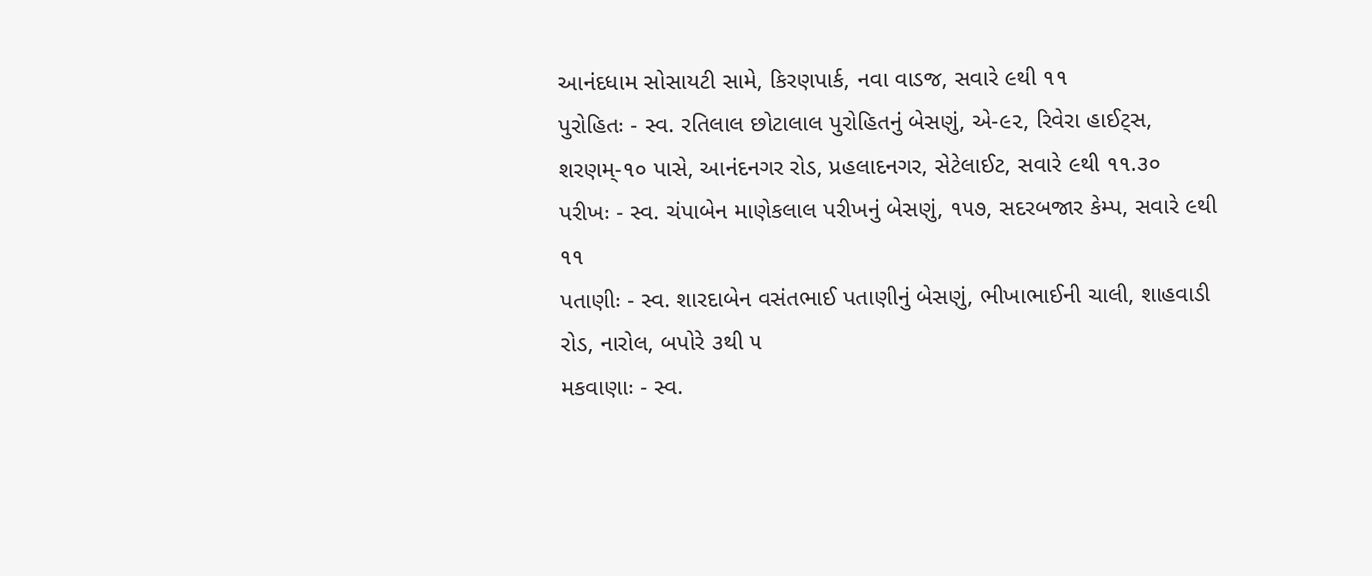આનંદધામ સોસાયટી સામે, કિરણપાર્ક, નવા વાડજ, સવારે ૯થી ૧૧
પુરોહિતઃ - સ્વ. રતિલાલ છોટાલાલ પુરોહિતનું બેસણું, એ-૯૨, રિવેરા હાઈટ્સ, શરણમ્-૧૦ પાસે, આનંદનગર રોડ, પ્રહલાદનગર, સેટેલાઈટ, સવારે ૯થી ૧૧.૩૦
પરીખઃ - સ્વ. ચંપાબેન માણેકલાલ પરીખનું બેસણું, ૧૫૭, સદરબજાર કેમ્પ, સવારે ૯થી ૧૧
પતાણીઃ - સ્વ. શારદાબેન વસંતભાઈ પતાણીનું બેસણું, ભીખાભાઈની ચાલી, શાહવાડી રોડ, નારોલ, બપોરે ૩થી ૫
મકવાણાઃ - સ્વ.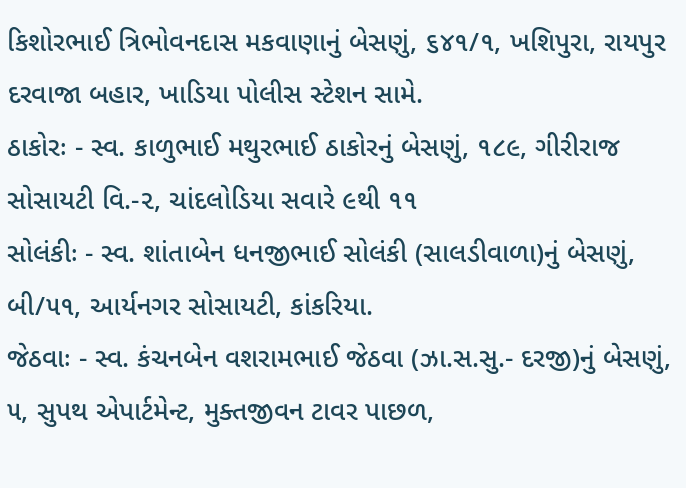કિશોરભાઈ ત્રિભોવનદાસ મકવાણાનું બેસણું, ૬૪૧/૧, ખશિપુરા, રાયપુર દરવાજા બહાર, ખાડિયા પોલીસ સ્ટેશન સામે.
ઠાકોરઃ - સ્વ. કાળુભાઈ મથુરભાઈ ઠાકોરનું બેસણું, ૧૮૯, ગીરીરાજ સોસાયટી વિ.-૨, ચાંદલોડિયા સવારે ૯થી ૧૧
સોલંકીઃ - સ્વ. શાંતાબેન ધનજીભાઈ સોલંકી (સાલડીવાળા)નું બેસણું, બી/૫૧, આર્યનગર સોસાયટી, કાંકરિયા.
જેઠવાઃ - સ્વ. કંચનબેન વશરામભાઈ જેઠવા (ઝા.સ.સુ.- દરજી)નું બેસણું, ૫, સુપથ એપાર્ટમેન્ટ, મુક્તજીવન ટાવર પાછળ,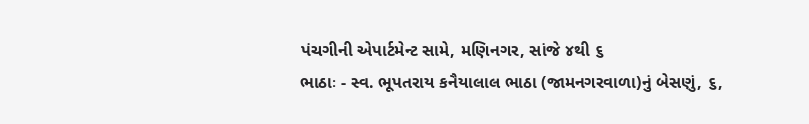પંચગીની એપાર્ટમેન્ટ સામે, મણિનગર, સાંજે ૪થી ૬
ભાઠાઃ - સ્વ. ભૂપતરાય કનૈયાલાલ ભાઠા (જામનગરવાળા)નું બેસણું, ૬,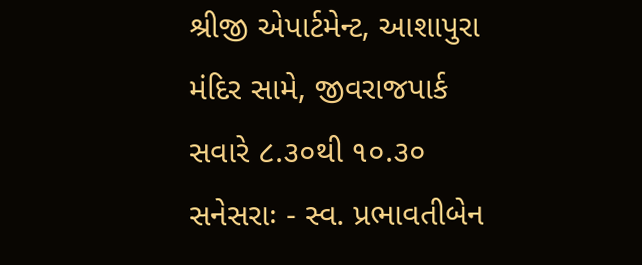શ્રીજી એપાર્ટમેન્ટ, આશાપુરા મંદિર સામે, જીવરાજપાર્ક સવારે ૮.૩૦થી ૧૦.૩૦
સનેસરાઃ - સ્વ. પ્રભાવતીબેન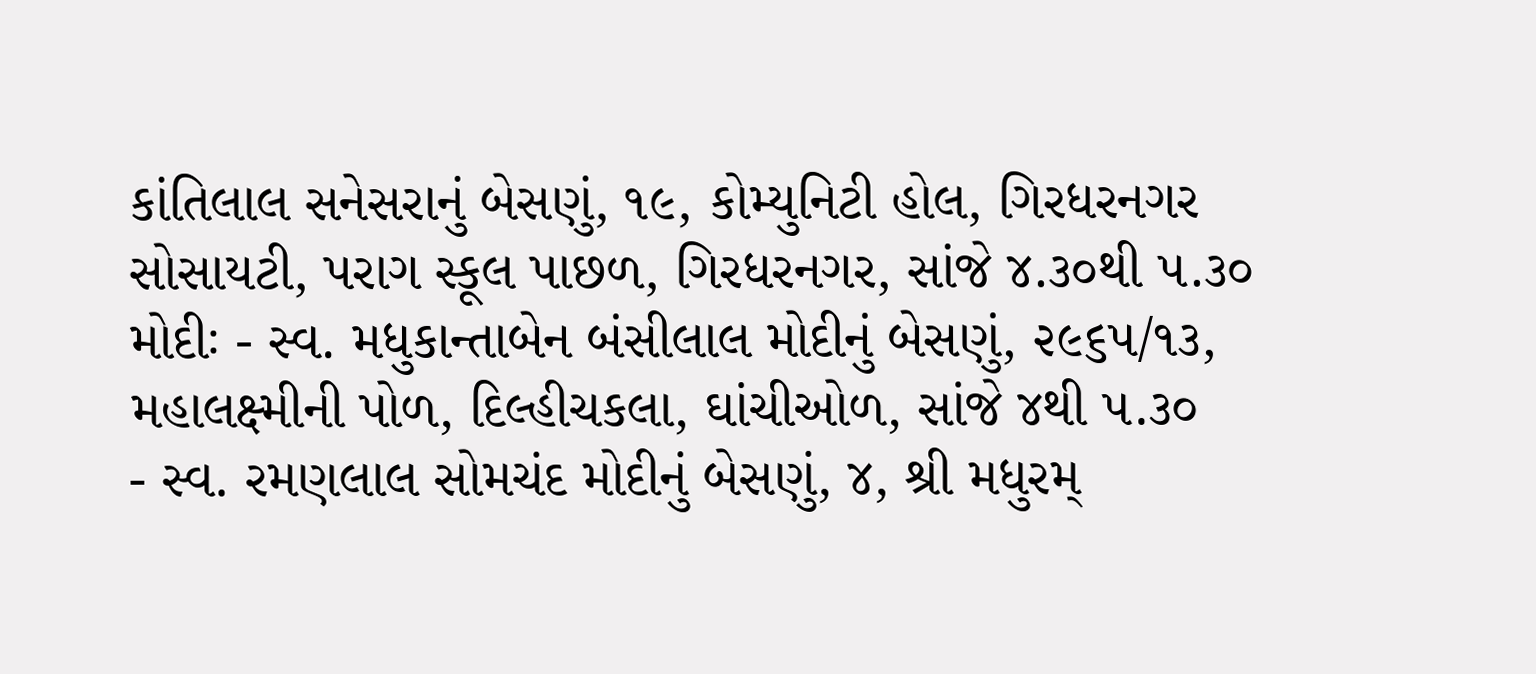કાંતિલાલ સનેસરાનું બેસણું, ૧૯, કોમ્યુનિટી હોલ, ગિરધરનગર સોસાયટી, પરાગ સ્કૂલ પાછળ, ગિરધરનગર, સાંજે ૪.૩૦થી ૫.૩૦
મોદીઃ - સ્વ. મધુકાન્તાબેન બંસીલાલ મોદીનું બેસણું, ૨૯૬૫/૧૩, મહાલક્ષ્મીની પોળ, દિલ્હીચકલા, ઘાંચીઓળ, સાંજે ૪થી ૫.૩૦
- સ્વ. રમણલાલ સોમચંદ મોદીનું બેસણું, ૪, શ્રી મધુરમ્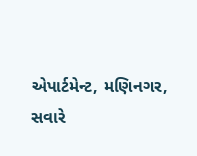એપાર્ટમેન્ટ, મણિનગર, સવારે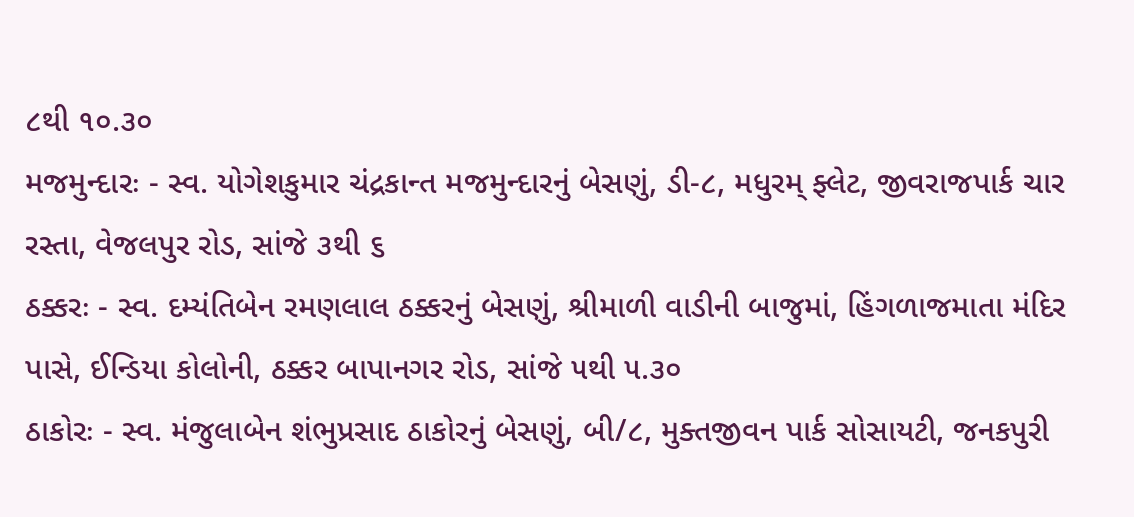૮થી ૧૦.૩૦
મજમુન્દારઃ - સ્વ. યોગેશકુમાર ચંદ્રકાન્ત મજમુન્દારનું બેસણું, ડી-૮, મધુરમ્ ફ્લેટ, જીવરાજપાર્ક ચાર રસ્તા, વેજલપુર રોડ, સાંજે ૩થી ૬
ઠક્કરઃ - સ્વ. દમ્યંતિબેન રમણલાલ ઠક્કરનું બેસણું, શ્રીમાળી વાડીની બાજુમાં, હિંગળાજમાતા મંદિર પાસે, ઈન્ડિયા કોલોની, ઠક્કર બાપાનગર રોડ, સાંજે ૫થી ૫.૩૦
ઠાકોરઃ - સ્વ. મંજુલાબેન શંભુપ્રસાદ ઠાકોરનું બેસણું, બી/૮, મુક્તજીવન પાર્ક સોસાયટી, જનકપુરી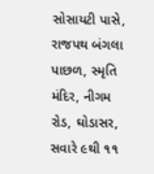સોસાયટી પાસે, રાજપથ બંગલા પાછળ, સ્મૃતિ મંદિર, નીગમ રોડ, ઘોડાસર, સવારે ૯થી ૧૧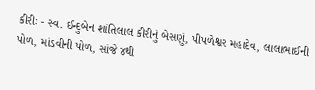કીરીઃ - સ્વ. ઈન્દુબેન શાંતિલાલ કીરીનું બેસણું, પીપળેશ્વર મહાદેવ, લાલાભાઈની પોળ, માંડવીની પોળ, સાંજે ૪થી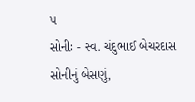૫
સોનીઃ - સ્વ. ચંદુભાઈ બેચરદાસ સોનીનું બેસણું,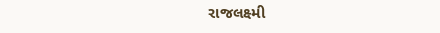રાજલક્ષ્મી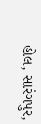હોલ, સારંગપુર,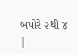બપોરે ૨થી ૪
|